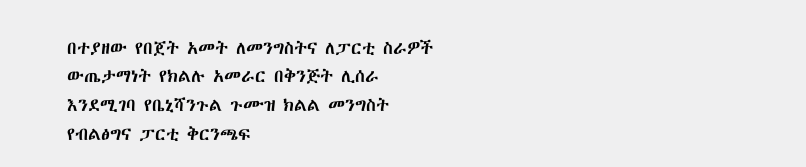በተያዘው የበጀት አመት ለመንግስትና ለፓርቲ ስራዎች ውጤታማነት የክልሉ አመራር በቅንጅት ሊሰራ እንደሚገባ የቤኒሻንጉል ጉሙዝ ክልል መንግስት የብልፅግና ፓርቲ ቅርንጫፍ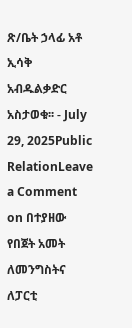ጽ/ቤት ኃላፊ አቶ ኢሳቅ አብዱልቃድር አስታወቁ፡፡ - July 29, 2025Public RelationLeave a Comment on በተያዘው የበጀት አመት ለመንግስትና ለፓርቲ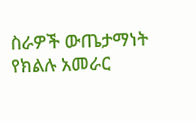ስራዎች ውጤታማነት የክልሉ አመራር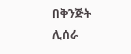በቅንጅት ሊሰራ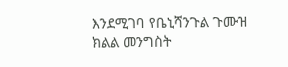እንደሚገባ የቤኒሻንጉል ጉሙዝ ክልል መንግስት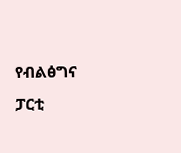የብልፅግና ፓርቲ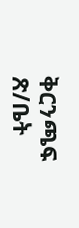ቅርንጫፍ ጽ/ቤት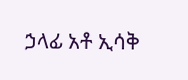ኃላፊ አቶ ኢሳቅ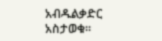አብዱልቃድር አስታወቁ፡፡